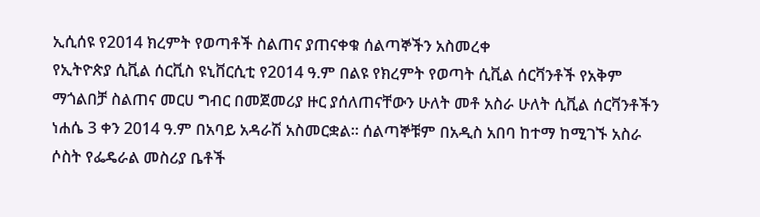ኢሲሰዩ የ2014 ክረምት የወጣቶች ስልጠና ያጠናቀቁ ሰልጣኞችን አስመረቀ
የኢትዮጵያ ሲቪል ሰርቪስ ዩኒቨርሲቲ የ2014 ዓ.ም በልዩ የክረምት የወጣት ሲቪል ሰርቫንቶች የአቅም ማጎልበቻ ስልጠና መርሀ ግብር በመጀመሪያ ዙር ያሰለጠናቸውን ሁለት መቶ አስራ ሁለት ሲቪል ሰርቫንቶችን ነሐሴ 3 ቀን 2014 ዓ.ም በአባይ አዳራሽ አስመርቋል፡፡ ሰልጣኞቹም በአዲስ አበባ ከተማ ከሚገኙ አስራ ሶስት የፌዴራል መስሪያ ቤቶች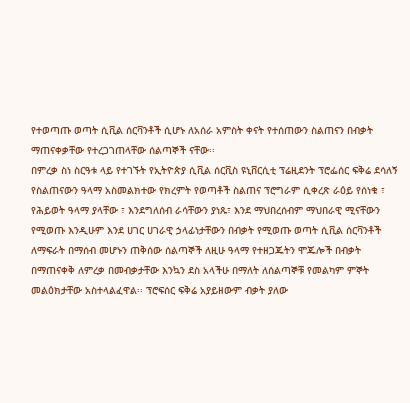የተወጣጡ ወጣት ሲቪል ሰርቫንቶች ሲሆኑ ለአሰራ አምስት ቀናት የተሰጠውን ስልጠናን በብቃት ማጠናቀቃቸው የተረጋገጠላቸው ሰልጣኞች ናቸው፡፡
በምረቃ ስነ ስርዓቱ ላይ የተገኙት የኢትዮጵያ ሲቪል ሰርቪስ ዩኒቨርሲቲ ፕሬዚደንት ፕሮፌሰር ፍቅሬ ደሳለኝ የስልጠናውን ዓላማ አስመልክተው የክረምት የወጣቶች ስልጠና ፕሮግራም ሲቀረጽ ራዕይ የሰነቁ ፣ የሕይወት ዓላማ ያላቸው ፣ እንደግለሰብ ራሳቸውን ያነጹ፣ እንደ ማህበረሰብም ማህበራዊ ሚናቸውን የሚወጡ እንዲሁም እንደ ሀገር ሀገራዊ ኃላፊነታቸውን በብቃት የሚወጡ ወጣት ሲቪል ሰርቫንቶች ለማፍራት በማሰብ መሆኑን ጠቅሰው ሰልጣኞች ለዚሁ ዓላማ የተዘጋጁትን ሞጁሎች በብቃት በማጠናቀቅ ለምረቃ በመብቃታቸው እንኳን ደስ አላችሁ በማለት ለሰልጣኞቹ የመልካም ምኞት መልዕክታቸው አስተላልፈዋል፡፡ ፕሮፍሰር ፍቅሬ አያይዘውም ብቃት ያለው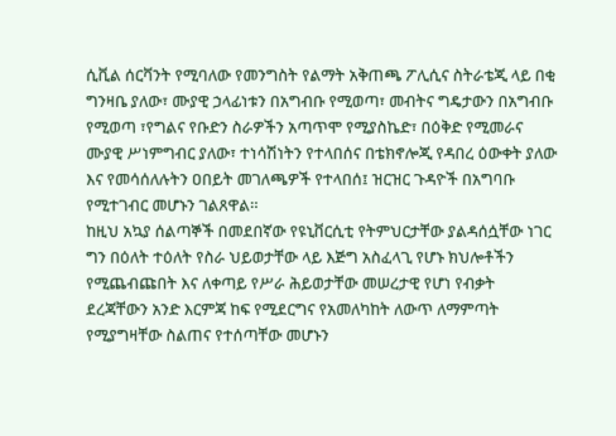ሲቪል ሰርቫንት የሚባለው የመንግስት የልማት አቅጠጫ ፖሊሲና ስትራቴጂ ላይ በቂ ግንዛቤ ያለው፣ ሙያዊ ኃላፊነቱን በአግብቡ የሚወጣ፣ መብትና ግዴታውን በአግብቡ የሚወጣ ፣የግልና የቡድን ስራዎችን አጣጥሞ የሚያስኬድ፣ በዕቅድ የሚመራና ሙያዊ ሥነምግብር ያለው፣ ተነሳሽነትን የተላበሰና በቴክኖሎጂ የዳበረ ዕውቀት ያለው እና የመሳሰለሉትን ዐበይት መገለጫዎች የተላበሰ፤ ዝርዝር ጉዳዮች በአግባቡ የሚተገብር መሆኑን ገልጸዋል፡፡
ከዚህ አኳያ ሰልጣኞች በመደበኛው የዩኒቨርሲቲ የትምህርታቸው ያልዳሰሷቸው ነገር ግን በዕለት ተዕለት የስራ ህይወታቸው ላይ እጅግ አስፈላጊ የሆኑ ክህሎቶችን የሚጨብጩበት እና ለቀጣይ የሥራ ሕይወታቸው መሠረታዊ የሆነ የብቃት ደረጃቸውን አንድ እርምጃ ከፍ የሚደርግና የአመለካከት ለውጥ ለማምጣት የሚያግዛቸው ስልጠና የተሰጣቸው መሆኑን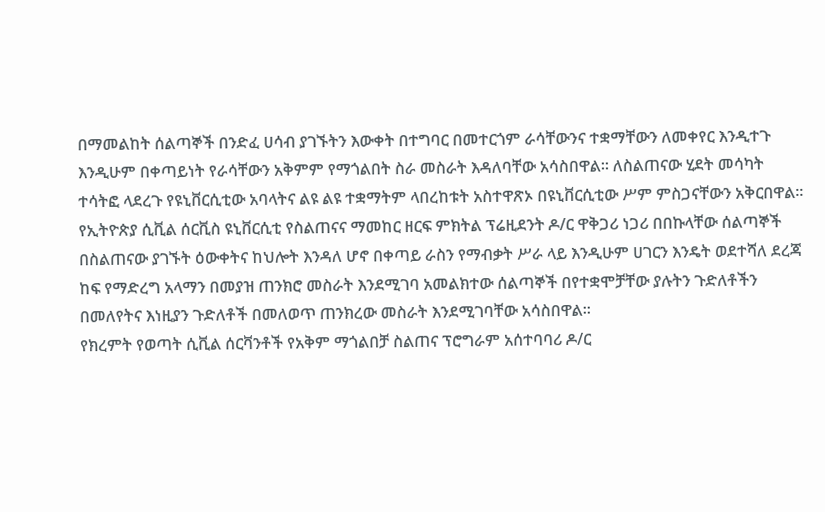በማመልከት ሰልጣኞች በንድፈ ሀሳብ ያገኙትን እውቀት በተግባር በመተርጎም ራሳቸውንና ተቋማቸውን ለመቀየር እንዲተጉ እንዲሁም በቀጣይነት የራሳቸውን አቅምም የማጎልበት ስራ መስራት እዳለባቸው አሳስበዋል፡፡ ለስልጠናው ሂደት መሳካት ተሳትፎ ላደረጉ የዩኒቨርሲቲው አባላትና ልዩ ልዩ ተቋማትም ላበረከቱት አስተዋጽኦ በዩኒቨርሲቲው ሥም ምስጋናቸውን አቅርበዋል፡፡
የኢትዮጵያ ሲቪል ሰርቪስ ዩኒቨርሲቲ የስልጠናና ማመከር ዘርፍ ምክትል ፕሬዚደንት ዶ/ር ዋቅጋሪ ነጋሪ በበኩላቸው ሰልጣኞች በስልጠናው ያገኙት ዕውቀትና ከህሎት እንዳለ ሆኖ በቀጣይ ራስን የማብቃት ሥራ ላይ እንዲሁም ሀገርን እንዴት ወደተሻለ ደረጃ ከፍ የማድረግ አላማን በመያዝ ጠንክሮ መስራት እንደሚገባ አመልክተው ሰልጣኞች በየተቋሞቻቸው ያሉትን ጉድለቶችን በመለየትና እነዚያን ጉድለቶች በመለወጥ ጠንክረው መስራት እንደሚገባቸው አሳስበዋል፡፡
የክረምት የወጣት ሲቪል ሰርቫንቶች የአቅም ማጎልበቻ ስልጠና ፕሮግራም አሰተባባሪ ዶ/ር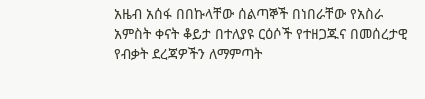አዜብ አሰፋ በበኩላቸው ሰልጣኞች በነበራቸው የአስራ አምስት ቀናት ቆይታ በተለያዩ ርዕሶች የተዘጋጁና በመሰረታዊ የብቃት ደረጃዎችን ለማምጣት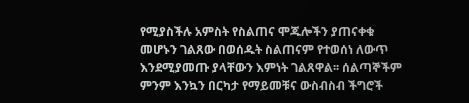የሚያስችሉ አምስት የስልጠና ሞጁሎችን ያጠናቀቁ መሆኑን ገልጸው በወሰዱት ስልጠናም የተወሰነ ለውጥ እንደሚያመጡ ያላቸውን እምነት ገልጸዋል፡፡ ሰልጣኞችም ምንም እንኳን በርካታ የማይመቹና ውስብስብ ችግሮች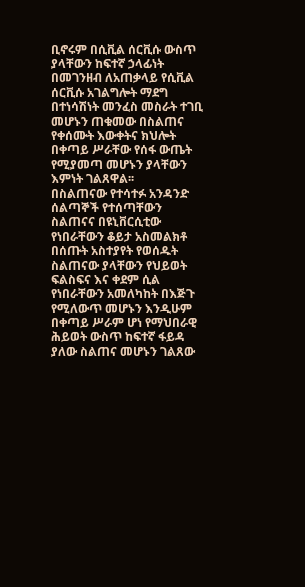ቢኖሩም በሲቪል ሰርቪሱ ውስጥ ያላቸውን ከፍተኛ ኃላፊነት በመገንዘብ ለአጠቃላይ የሲቪል ሰርቪሱ አገልግሎት ማደግ በተነሳሽነት መንፈስ መስራት ተገቢ መሆኑን ጠቁመው በስልጠና የቀሰሙት እውቀትና ክህሎት በቀጣይ ሥራቸው የሰፋ ውጤት የሚያመጣ መሆኑን ያላቸውን እምነት ገልጸዋል፡፡
በስልጠናው የተሳተፉ አንዳንድ ሰልጣኞች የተሰጣቸውን ስልጠናና በዩኒቨርሲቲው የነበራቸውን ቆይታ አስመልክቶ በሰጡት አስተያየት የወሰዱት ስልጠናው ያላቸውን የህይወት ፍልስፍና እና ቀደም ሲል የነበራቸውን አመለካከት በእጅጉ የሚለውጥ መሆኑን እንዲሁም በቀጣይ ሥራም ሆነ የማህበራዊ ሕይወት ውስጥ ከፍተኛ ፋይዳ ያለው ስልጠና መሆኑን ገልጸው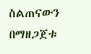ስልጠናውን በማዘጋጀቱ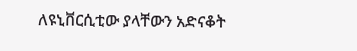ለዩኒቨርሲቲው ያላቸውን አድናቆት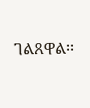ገልጸዋል፡፡